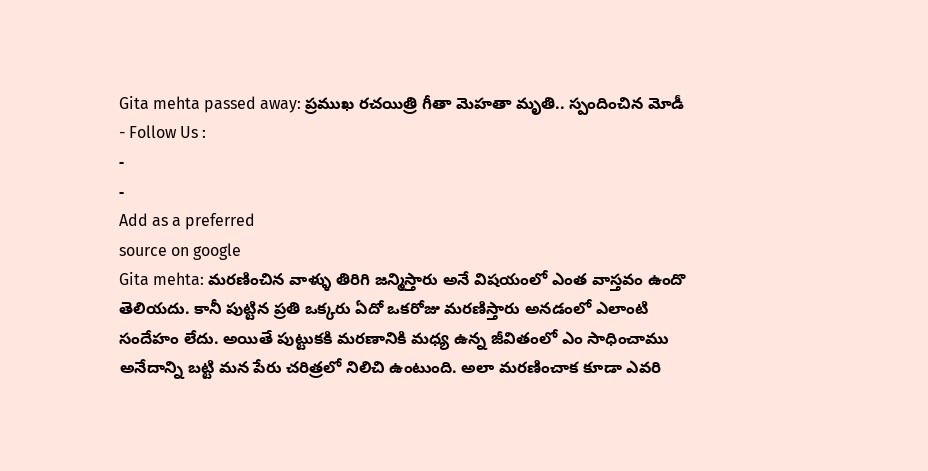Gita mehta passed away: ప్రముఖ రచయిత్రి గీతా మెహతా మృతి.. స్పందించిన మోడీ
- Follow Us :
-
-
Add as a preferred
source on google
Gita mehta: మరణించిన వాళ్ళు తిరిగి జన్మిస్తారు అనే విషయంలో ఎంత వాస్తవం ఉందొ తెలియదు. కానీ పుట్టిన ప్రతి ఒక్కరు ఏదో ఒకరోజు మరణిస్తారు అనడంలో ఎలాంటి సందేహం లేదు. అయితే పుట్టుకకి మరణానికి మధ్య ఉన్న జీవితంలో ఎం సాధించాము అనేదాన్ని బట్టి మన పేరు చరిత్రలో నిలిచి ఉంటుంది. అలా మరణించాక కూడా ఎవరి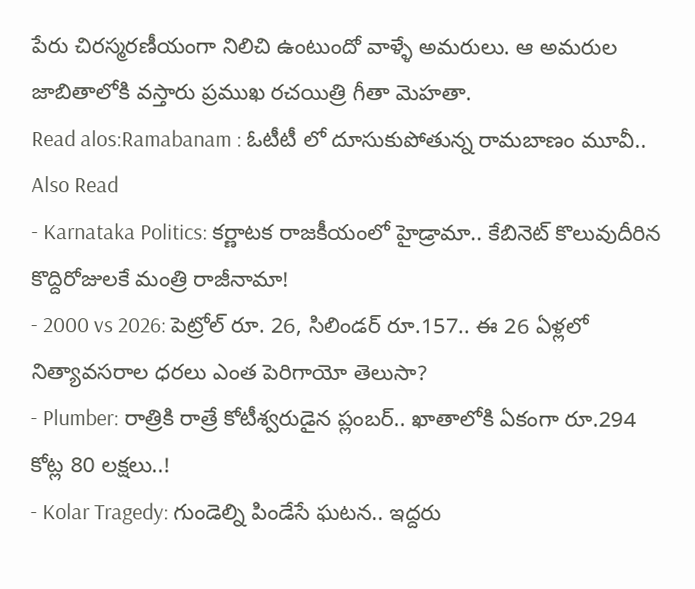పేరు చిరస్మరణీయంగా నిలిచి ఉంటుందో వాళ్ళే అమరులు. ఆ అమరుల జాబితాలోకి వస్తారు ప్రముఖ రచయిత్రి గీతా మెహతా.
Read alos:Ramabanam : ఓటీటీ లో దూసుకుపోతున్న రామబాణం మూవీ..
Also Read
- Karnataka Politics: కర్ణాటక రాజకీయంలో హైడ్రామా.. కేబినెట్ కొలువుదీరిన కొద్దిరోజులకే మంత్రి రాజీనామా!
- 2000 vs 2026: పెట్రోల్ రూ. 26, సిలిండర్ రూ.157.. ఈ 26 ఏళ్లలో నిత్యావసరాల ధరలు ఎంత పెరిగాయో తెలుసా?
- Plumber: రాత్రికి రాత్రే కోటీశ్వరుడైన ప్లంబర్.. ఖాతాలోకి ఏకంగా రూ.294 కోట్ల 80 లక్షలు..!
- Kolar Tragedy: గుండెల్ని పిండేసే ఘటన.. ఇద్దరు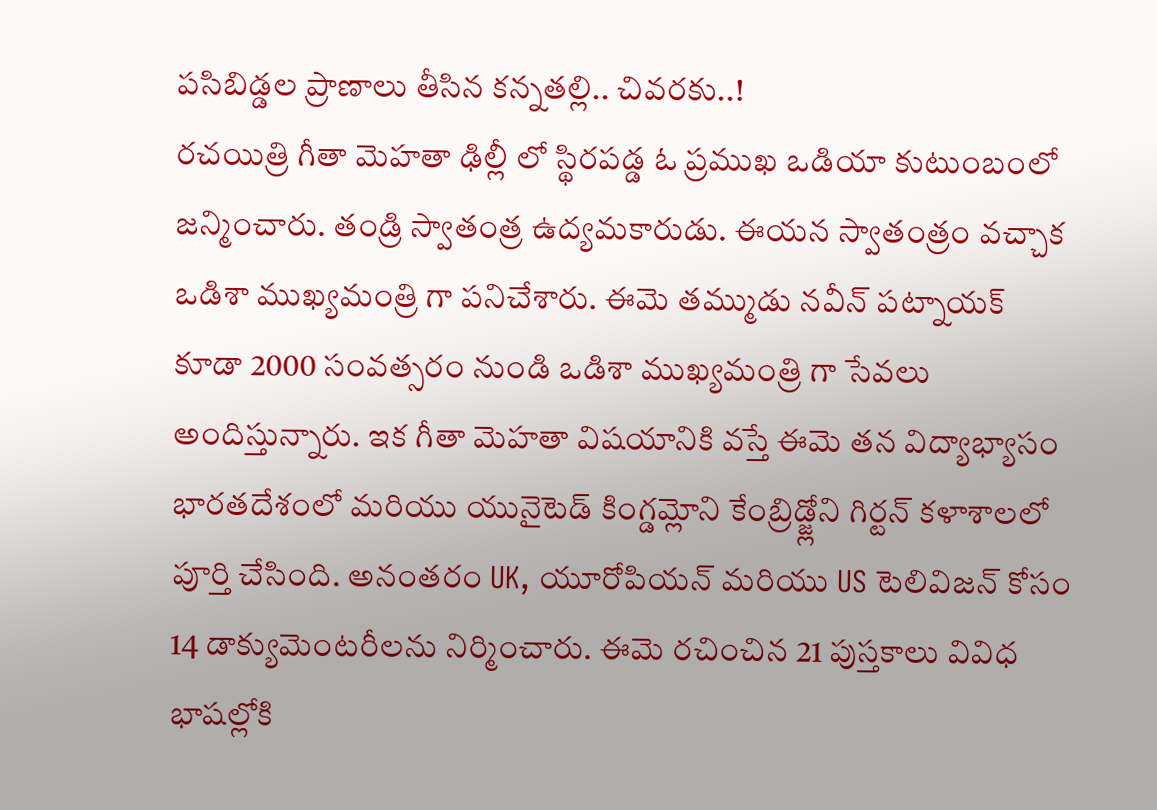పసిబిడ్డల ప్రాణాలు తీసిన కన్నతల్లి.. చివరకు..!
రచయిత్రి గీతా మెహతా ఢిల్లీ లో స్థిరపడ్డ ఓ ప్రముఖ ఒడియా కుటుంబంలో జన్మించారు. తండ్రి స్వాతంత్ర ఉద్యమకారుడు. ఈయన స్వాతంత్రం వచ్చాక ఒడిశా ముఖ్యమంత్రి గా పనిచేశారు. ఈమె తమ్ముడు నవీన్ పట్నాయక్ కూడా 2000 సంవత్సరం నుండి ఒడిశా ముఖ్యమంత్రి గా సేవలు అందిస్తున్నారు. ఇక గీతా మెహతా విషయానికి వస్తే ఈమె తన విద్యాభ్యాసం భారతదేశంలో మరియు యునైటెడ్ కింగ్డమ్లోని కేంబ్రిడ్జ్లోని గిర్టన్ కళాశాలలో పూర్తి చేసింది. అనంతరం UK, యూరోపియన్ మరియు US టెలివిజన్ కోసం 14 డాక్యుమెంటరీలను నిర్మించారు. ఈమె రచించిన 21 పుస్తకాలు వివిధ భాషల్లోకి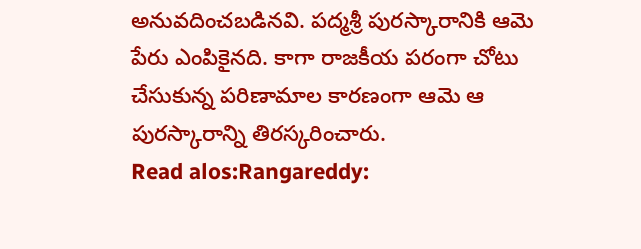అనువదించబడినవి. పద్మశ్రీ పురస్కారానికి ఆమె పేరు ఎంపికైనది. కాగా రాజకీయ పరంగా చోటు చేసుకున్న పరిణామాల కారణంగా ఆమె ఆ పురస్కారాన్ని తిరస్కరించారు.
Read alos:Rangareddy: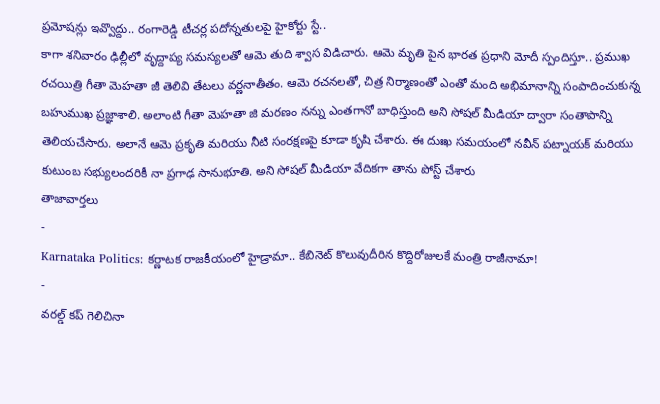ప్రమోషన్లు ఇవ్వొద్దు.. రంగారెడ్డి టీచర్ల పదోన్నతులపై హైకోర్టు స్టే..
కాగా శనివారం ఢిల్లీలో వృద్దాప్య సమస్యలతో ఆమె తుది శ్వాస విడిచారు. ఆమె మృతి పైన భారత ప్రధాని మోదీ స్పందిస్తూ.. ప్రముఖ రచయిత్రి గీతా మెహతా జీ తెలివి తేటలు వర్ణనాతీతం. ఆమె రచనలతో, చిత్ర నిర్మాణంతో ఎంతో మంది అభిమానాన్ని సంపాదించుకున్న బహుముఖ ప్రజ్ఞాశాలి. అలాంటి గీతా మెహతా జి మరణం నన్ను ఎంతగానో బాధిస్తుంది అని సోషల్ మీడియా ద్వారా సంతాపాన్ని తెలియచేసారు. అలానే ఆమె ప్రకృతి మరియు నీటి సంరక్షణపై కూడా కృషి చేశారు. ఈ దుఃఖ సమయంలో నవీన్ పట్నాయక్ మరియు కుటుంబ సభ్యులందరికీ నా ప్రగాఢ సానుభూతి. అని సోషల్ మీడియా వేదికగా తాను పోస్ట్ చేశారు
తాజావార్తలు
-
Karnataka Politics: కర్ణాటక రాజకీయంలో హైడ్రామా.. కేబినెట్ కొలువుదీరిన కొద్దిరోజులకే మంత్రి రాజీనామా!
-
వరల్డ్ కప్ గెలిచినా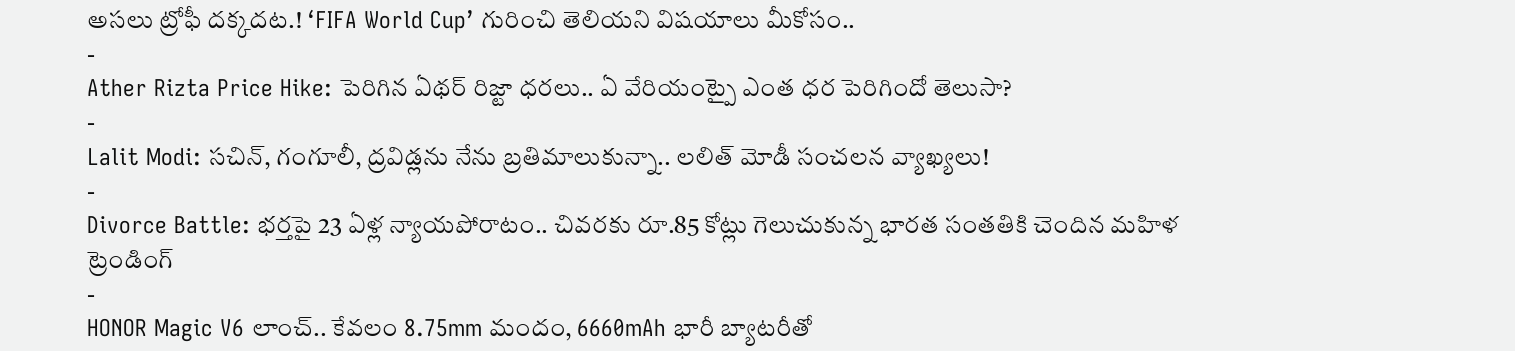అసలు ట్రోఫీ దక్కదట.! ‘FIFA World Cup’ గురించి తెలియని విషయాలు మీకోసం..
-
Ather Rizta Price Hike: పెరిగిన ఏథర్ రిజ్టా ధరలు.. ఏ వేరియంట్పై ఎంత ధర పెరిగిందో తెలుసా?
-
Lalit Modi: సచిన్, గంగూలీ, ద్రవిడ్లను నేను బ్రతిమాలుకున్నా.. లలిత్ మోడీ సంచలన వ్యాఖ్యలు!
-
Divorce Battle: భర్తపై 23 ఏళ్ల న్యాయపోరాటం.. చివరకు రూ.85 కోట్లు గెలుచుకున్న భారత సంతతికి చెందిన మహిళ
ట్రెండింగ్
-
HONOR Magic V6 లాంచ్.. కేవలం 8.75mm మందం, 6660mAh భారీ బ్యాటరీతో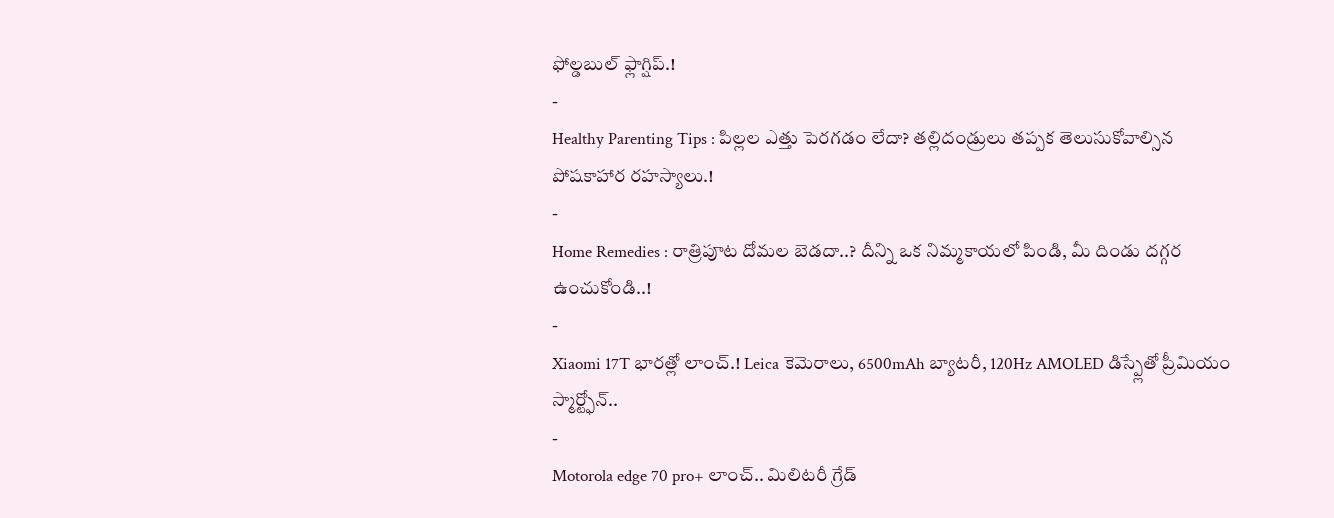ఫోల్డబుల్ ఫ్లాగ్షిప్.!
-
Healthy Parenting Tips : పిల్లల ఎత్తు పెరగడం లేదా? తల్లిదండ్రులు తప్పక తెలుసుకోవాల్సిన పోషకాహార రహస్యాలు.!
-
Home Remedies : రాత్రిపూట దోమల బెడదా..? దీన్ని ఒక నిమ్మకాయలో పిండి, మీ దిండు దగ్గర ఉంచుకోండి..!
-
Xiaomi 17T భారత్లో లాంచ్.! Leica కెమెరాలు, 6500mAh బ్యాటరీ, 120Hz AMOLED డిస్ప్లేతో ప్రీమియం స్మార్ట్ఫోన్..
-
Motorola edge 70 pro+ లాంచ్.. మిలిటరీ గ్రేడ్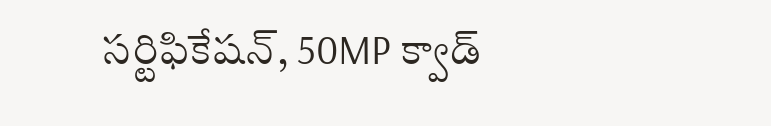సర్టిఫికేషన్, 50MP క్వాడ్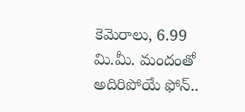కెమెరాలు, 6.99 మి.మీ. మందంతో అదిరిపోయే ఫోన్..